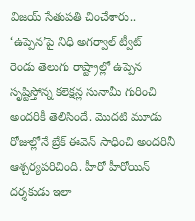విజయ్ సేతుపతి చించేశారు.. ‘ఉప్పెన’పై నిధి అగర్వాల్ ట్వీట్
రెండు తెలుగు రాష్ట్రాల్లో ఉప్పెన సృష్టిస్తోన్న కలెక్షన్ల సునామీ గురించి అందరికీ తెలిసిందే. మొదటి మూడు రోజుల్లోనే బ్రేక్ ఈవెన్ సాధించి అందరినీ ఆశ్చర్యపరిచింది. హీరో హీరోయిన్ దర్శకుడు ఇలా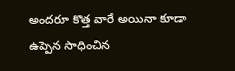అందరూ కొత్త వారే అయినా కూడా ఉప్పెన సాధించిన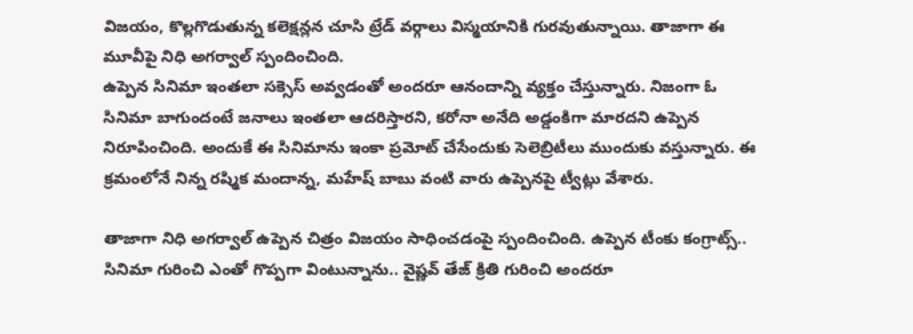విజయం, కొల్లగొడుతున్న కలెక్షన్లన చూసి ట్రేడ్ వర్గాలు విస్మయానికి గురవుతున్నాయి. తాజాగా ఈ మూవీపై నిధి అగర్వాల్ స్పందించింది.
ఉప్పెన సినిమా ఇంతలా సక్సెస్ అవ్వడంతో అందరూ ఆనందాన్ని వ్యక్తం చేస్తున్నారు. నిజంగా ఓ సినిమా బాగుందంటే జనాలు ఇంతలా ఆదరిస్తారని, కరోనా అనేది అడ్డంకిగా మారదని ఉప్పెన నిరూపించింది. అందుకే ఈ సినిమాను ఇంకా ప్రమోట్ చేసేందుకు సెలెబ్రిటీలు ముందుకు వస్తున్నారు. ఈ క్రమంలోనే నిన్న రష్మిక మందాన్న, మహేష్ బాబు వంటి వారు ఉప్పెనపై ట్వీట్లు వేశారు.

తాజాగా నిధి అగర్వాల్ ఉప్పెన చిత్రం విజయం సాధించడంపై స్పందించింది. ఉప్పెన టీంకు కంగ్రాట్స్.. సినిమా గురించి ఎంతో గొప్పగా వింటున్నాను.. వైష్ణవ్ తేజ్ క్రితి గురించి అందరూ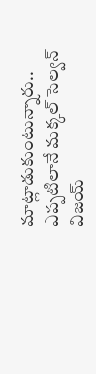మాట్లాడుకుంటున్నారు.. ఎప్పటిలానే మక్కల్ సెల్వన్ విజయ్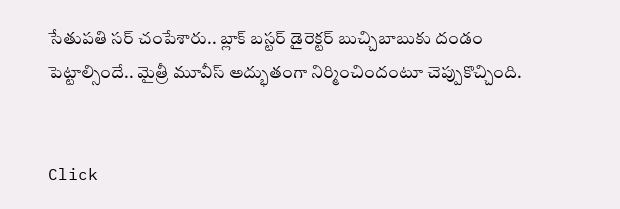సేతుపతి సర్ చంపేశారు.. బ్లాక్ బస్టర్ డైరెక్టర్ బుచ్చిబాబుకు దండం పెట్టాల్సిందే.. మైత్రీ మూవీస్ అద్భుతంగా నిర్మించిందంటూ చెప్పుకొచ్చింది.


Click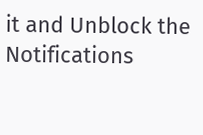it and Unblock the Notifications